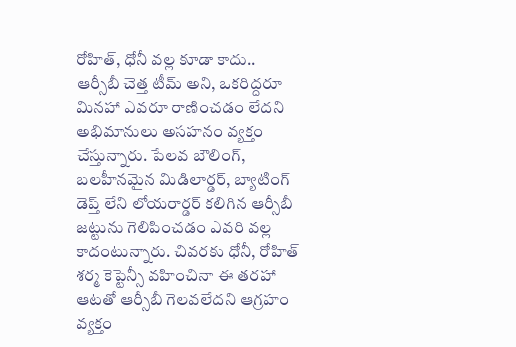రోహిత్, ధోనీ వల్ల కూడా కాదు..
ఆర్సీబీ చెత్త టీమ్ అని, ఒకరిద్దరూ మినహా ఎవరూ రాణించడం లేదని అభిమానులు అసహనం వ్యక్తం చేస్తున్నారు. పేలవ బౌలింగ్, బలహీనమైన మిడిలార్డర్, బ్యాటింగ్ డెప్త్ లేని లోయరార్డర్ కలిగిన ఆర్సీబీ జట్టును గెలిపించడం ఎవరి వల్ల కాదంటున్నారు. చివరకు ధోనీ, రోహిత్ శర్మ కెప్టెన్సీ వహించినా ఈ తరహా ఆటతో ఆర్సీబీ గెలవలేదని ఆగ్రహం వ్యక్తం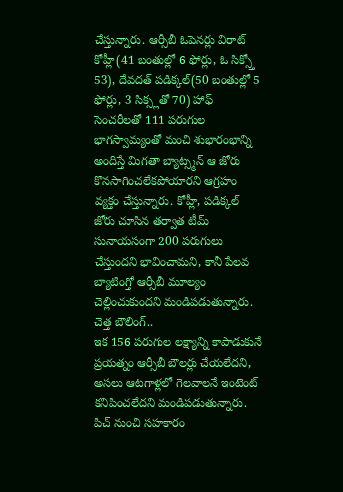చేస్తున్నారు. ఆర్సీబీ ఓపెనర్లు విరాట్ కోహ్లీ(41 బంతుల్లో 6 ఫోర్లు, ఓ సిక్స్తో 53), దేవదత్ పడిక్కల్(50 బంతుల్లో 5 ఫోర్లు, 3 సిక్స్లతో 70) హాఫ్ సెంచరీలతో 111 పరుగుల భాగస్వామ్యంతో మంచి శుభారంభాన్ని అందిస్తే మిగతా బ్యాట్స్మన్ ఆ జోరు కొనసాగించలేకపోయారని ఆగ్రహం వ్యక్తం చేస్తున్నారు. కోహ్లీ, పడిక్కల్ జోరు చూసిన తర్వాత టీమ్ సునాయసంగా 200 పరుగులు చేస్తుందని భావించామని, కానీ పేలవ బ్యాటింగ్తో ఆర్సీబీ మూల్యం చెల్లించుకుందని మండిపడుతున్నారు.
చెత్త బౌలింగ్..
ఇక 156 పరుగుల లక్ష్యాన్ని కాపాడుకునే ప్రయత్నం ఆర్సీబీ బౌలర్లు చేయలేదని, అసలు ఆటగాళ్లలో గెలవాలనే ఇంటెంట్ కనిపించలేదని మండిపడుతున్నారు. పిచ్ నుంచి సహకారం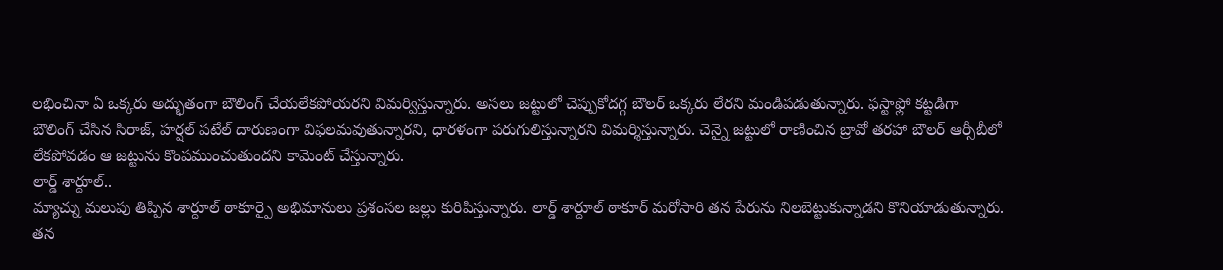లభించినా ఏ ఒక్కరు అద్భుతంగా బౌలింగ్ చేయలేకపోయరని విమర్విస్తున్నారు. అసలు జట్టులో చెప్పుకోదగ్గ బౌలర్ ఒక్కరు లేరని మండిపడుతున్నారు. ఫస్టాఫ్లో కట్టడిగా బౌలింగ్ చేసిన సిరాజ్, హర్షల్ పటేల్ దారుణంగా విఫలమవుతున్నారని, ధారళంగా పరుగులిస్తున్నారని విమర్శిస్తున్నారు. చెన్నై జట్టులో రాణించిన బ్రావో తరహా బౌలర్ ఆర్సీబీలో లేకపోవడం ఆ జట్టును కొంపముంచుతుందని కామెంట్ చేస్తున్నారు.
లార్డ్ శార్దూల్..
మ్యాచ్ను మలుపు తిప్పిన శార్దూల్ ఠాకూర్పై అభిమానులు ప్రశంసల జల్లు కురిపిస్తున్నారు. లార్డ్ శార్దూల్ ఠాకూర్ మరోసారి తన పేరును నిలబెట్టుకున్నాడని కొనియాడుతున్నారు. తన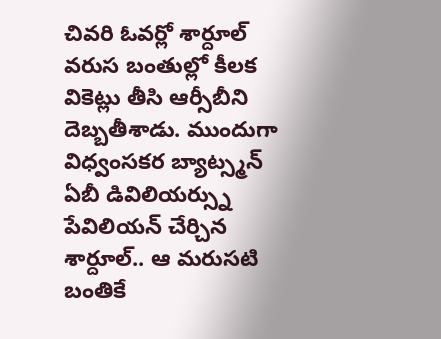చివరి ఓవర్లో శార్దూల్ వరుస బంతుల్లో కీలక వికెట్లు తీసి ఆర్సీబీని దెబ్బతీశాడు. ముందుగా విధ్వంసకర బ్యాట్స్మన్ ఏబీ డివిలియర్స్ను పేవిలియన్ చేర్చిన శార్దూల్.. ఆ మరుసటి బంతికే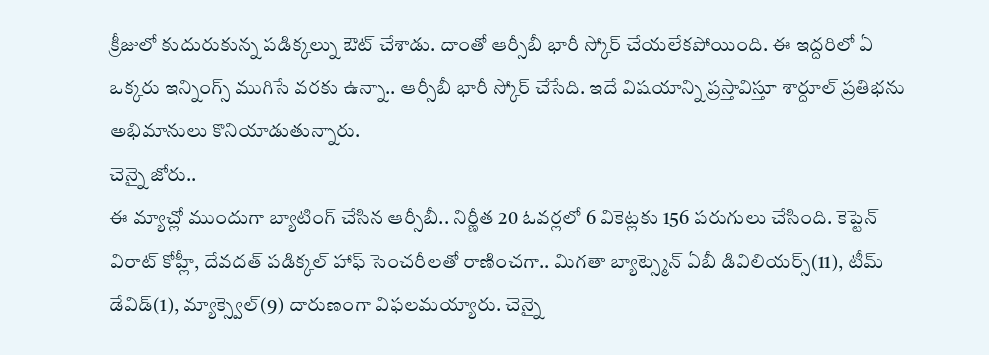క్రీజులో కుదురుకున్న పడిక్కల్ను ఔట్ చేశాడు. దాంతో ఆర్సీబీ భారీ స్కోర్ చేయలేకపోయింది. ఈ ఇద్దరిలో ఏ ఒక్కరు ఇన్నింగ్స్ ముగిసే వరకు ఉన్నా.. ఆర్సీబీ భారీ స్కోర్ చేసేది. ఇదే విషయాన్ని ప్రస్తావిస్తూ శార్దూల్ ప్రతిభను అభిమానులు కొనియాడుతున్నారు.
చెన్నై జోరు..
ఈ మ్యాచ్లో ముందుగా బ్యాటింగ్ చేసిన ఆర్సీబీ.. నిర్ణీత 20 ఓవర్లలో 6 వికెట్లకు 156 పరుగులు చేసింది. కెప్టెన్ విరాట్ కోహ్లీ, దేవదత్ పడిక్కల్ హాఫ్ సెంచరీలతో రాణించగా.. మిగతా బ్యాట్స్మెన్ ఏబీ డివిలియర్స్(11), టీమ్ డేవిడ్(1), మ్యాక్స్వెల్(9) దారుణంగా విఫలమయ్యారు. చెన్నై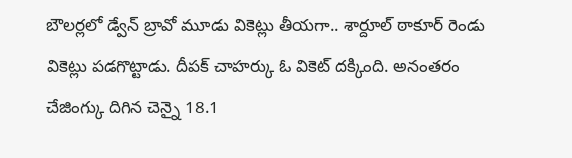బౌలర్లలో డ్వేన్ బ్రావో మూడు వికెట్లు తీయగా.. శార్దూల్ ఠాకూర్ రెండు వికెట్లు పడగొట్టాడు. దీపక్ చాహర్కు ఓ వికెట్ దక్కింది. అనంతరం చేజింగ్కు దిగిన చెన్నై 18.1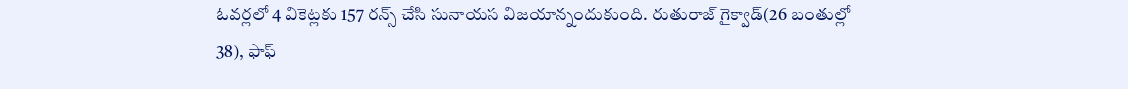ఓవర్లలో 4 వికెట్లకు 157 రన్స్ చేసి సునాయస విజయాన్నందుకుంది. రుతురాజ్ గైక్వాడ్(26 బంతుల్లో 38), ఫాఫ్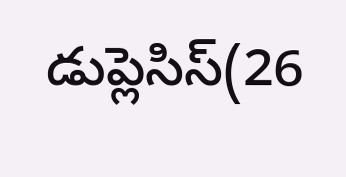డుప్లెసిస్(26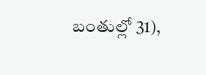బంతుల్లో 31),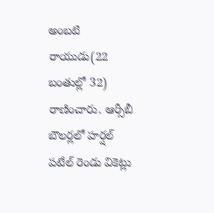అంబటి రాయుడు(22 బంతుల్లో 32) రాణించారు. ఆర్సీబీ బౌలర్లలో హర్షల్ పటేల్ రెండు వికెట్లు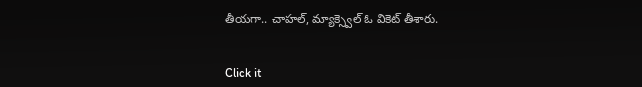తీయగా.. చాహల్, మ్యాక్స్వెల్ ఓ వికెట్ తీశారు.


Click it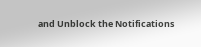and Unblock the Notifications